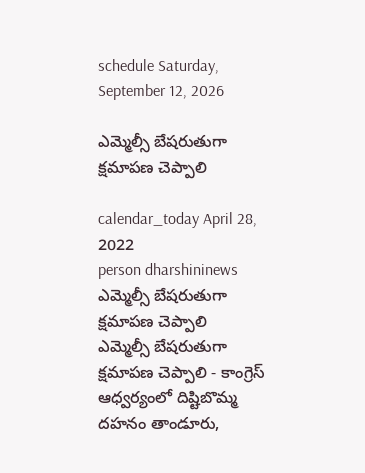schedule Saturday, September 12, 2026

ఎమ్మెల్సీ బేషరుతుగా క్షమాపణ చెప్పాలి

calendar_today April 28, 2022
person dharshininews
ఎమ్మెల్సీ బేషరుతుగా క్షమాపణ చెప్పాలి
ఎమ్మెల్సీ బేషరుతుగా క్షమాపణ చెప్పాలి - కాంగ్రెస్ ఆధ్వర్యంలో దిష్టిబొమ్మ దహనం తాండూరు,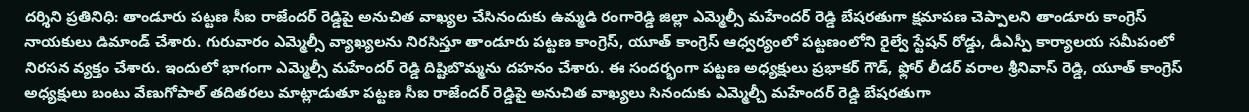ద‌ర్శిని ప్ర‌తినిధి: తాండూరు పట్టణ సీఐ రాజేందర్ రెడ్డిపై అనుచిత వాఖ్య‌ల చేసినందుకు ఉమ్మడి రంగారెడ్డి జిల్లా ఎమ్మెల్సీ మహేందర్ రెడ్డి బేష‌రతుగా క్ష‌మాప‌ణ చెప్పాల‌ని తాండూరు కాంగ్రెస్ నాయకులు డిమాండ్ చేశారు. గురువారం ఎమ్మెల్సీ వ్యాఖ్యలను నిరసిస్తూ తాండూరు పట్టణ కాంగ్రెస్, యూత్ కాంగ్రెస్ ఆధ్వర్యంలో పట్టణంలోని రైల్వే స్టేషన్ రోడ్డు, డీఎస్పీ కార్యాలయ సమీపంలో నిరసన వ్యక్తం చేశారు. ఇందులో భాగంగా ఎమ్మెల్సీ మహేందర్ రెడ్డి దిష్టిబొమ్మను దహనం చేశారు. ఈ సందర్భంగా పట్టణ అధ్యక్షులు ప్రభాకర్ గౌడ్, ఫ్లోర్ లీడర్ వరాల శ్రీనివాస్ రెడ్డి, యూత్ కాంగ్రెస్ అధ్యక్షులు బంటు వేణుగోపాల్ తదితరలు మాట్లాడుతూ పట్టణ సీఐ రాజేందర్ రెడ్డిపై అనుచిత వాఖ్యలు సినందుకు ఎమ్మెల్చీ మహేందర్ రెడ్డి బేషరతుగా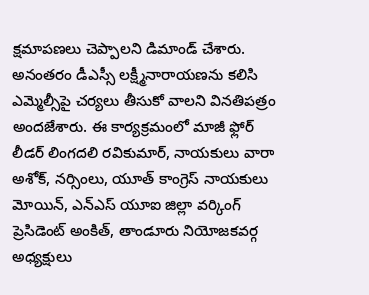క్షమాపణలు చెప్పాలని డిమాండ్ చేశారు. అనంతరం డీఎస్సీ లక్ష్మీనారాయణను కలిసి ఎమ్మెల్సీపై చర్యలు తీసుకో వాలని వినతిపత్రం అందజేశారు. ఈ కార్యక్రమంలో మాజీ ఫ్లోర్ లీడర్ లింగదలి రవికుమార్, నాయకులు వారా అశోక్, నర్సింలు, యూత్ కాంగ్రెస్ నాయకులు మోయిన్, ఎన్ఎస్ యూఐ జిల్లా వర్కింగ్ ప్రెసిడెంట్ అంకిత్, తాండూరు నియోజకవర్గ అధ్యక్షులు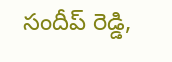సందీప్ రెడ్డి,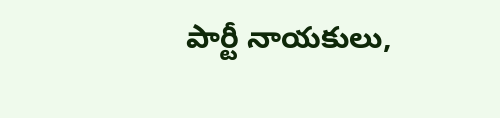పార్టీ నాయకులు,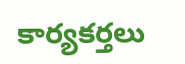కార్యకర్తలు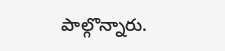పాల్గొన్నారు.